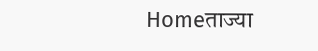Homeताज्या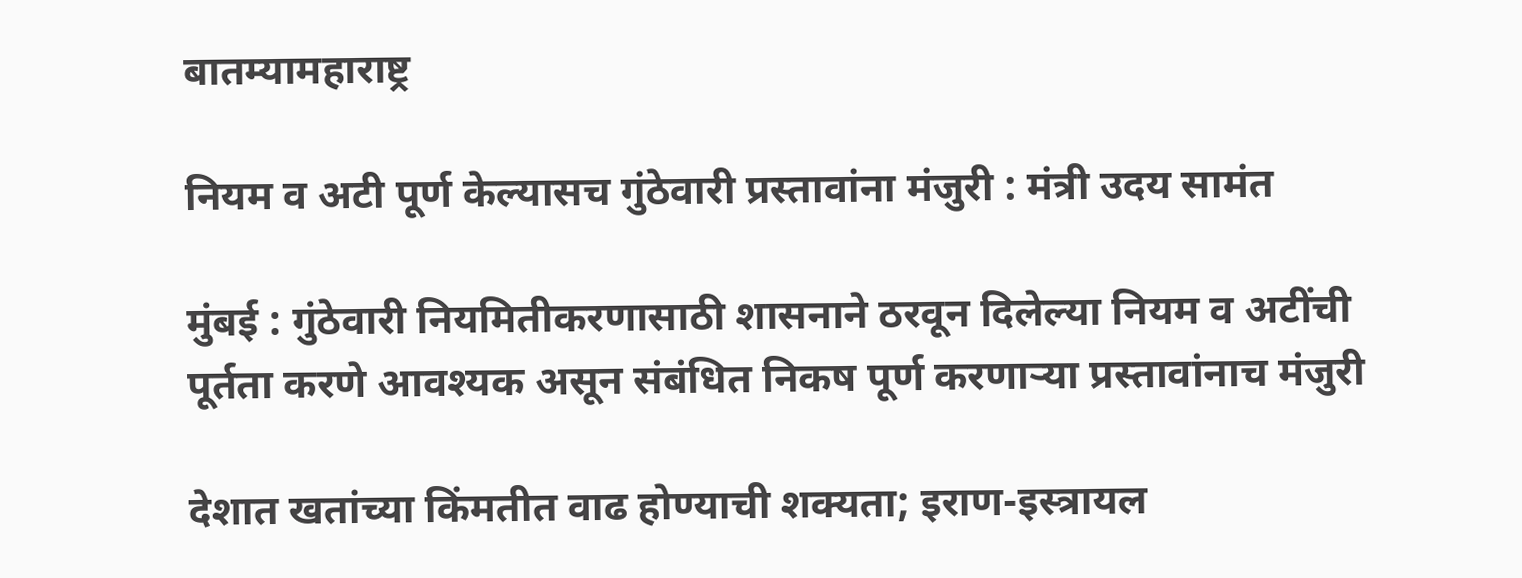बातम्यामहाराष्ट्र

नियम व अटी पूर्ण केल्यासच गुंठेवारी प्रस्तावांना मंजुरी : मंत्री उदय सामंत

मुंबई : गुंठेवारी नियमितीकरणासाठी शासनाने ठरवून दिलेल्या नियम व अटींची पूर्तता करणे आवश्यक असून संबंधित निकष पूर्ण करणार्‍या प्रस्तावांनाच मंजुरी

देशात खतांच्या किंमतीत वाढ होण्याची शक्यता; इराण-इस्त्रायल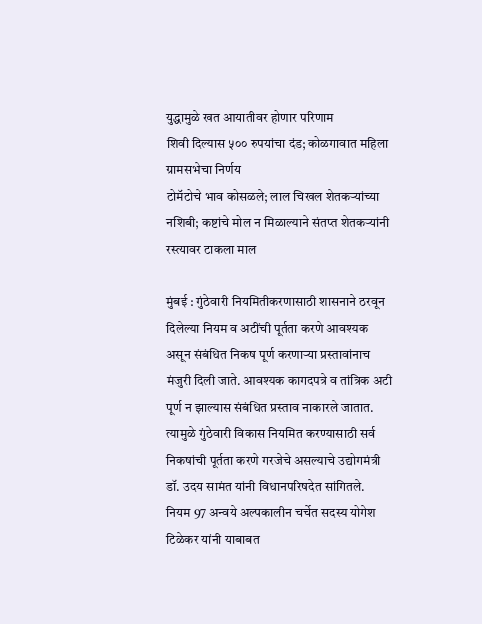युद्धामुळे खत आयातीवर होणार परिणाम
शिवी दिल्यास ५०० रुपयांचा दंड; कोळगावात महिला ग्रामसभेचा निर्णय
टोमॅटोचे भाव कोसळले; लाल चिखल शेतकर्‍यांच्या नशिबी; कष्टांचे मोल न मिळाल्याने संतप्त शेतकर्‍यांनी रस्त्यावर टाकला माल

मुंबई : गुंठेवारी नियमितीकरणासाठी शासनाने ठरवून दिलेल्या नियम व अटींची पूर्तता करणे आवश्यक असून संबंधित निकष पूर्ण करणार्‍या प्रस्तावांनाच मंजुरी दिली जाते. आवश्यक कागदपत्रे व तांत्रिक अटी पूर्ण न झाल्यास संबंधित प्रस्ताव नाकारले जातात. त्यामुळे गुंठेवारी विकास नियमित करण्यासाठी सर्व निकषांची पूर्तता करणे गरजेचे असल्याचे उद्योगमंत्री डॉ. उदय सामंत यांनी विधानपरिषदेत सांगितले.
नियम 97 अन्वये अल्पकालीन चर्चेत सदस्य योगेश टिळेकर यांनी याबाबत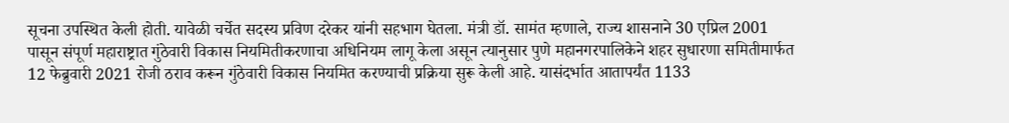सूचना उपस्थित केली होती. यावेळी चर्चेत सदस्य प्रविण दरेकर यांनी सहभाग घेतला. मंत्री डॉ. सामंत म्हणाले, राज्य शासनाने 30 एप्रिल 2001 पासून संपूर्ण महाराष्ट्रात गुंठेवारी विकास नियमितीकरणाचा अधिनियम लागू केला असून त्यानुसार पुणे महानगरपालिकेने शहर सुधारणा समितीमार्फत 12 फेब्रुवारी 2021 रोजी ठराव करून गुंठेवारी विकास नियमित करण्याची प्रक्रिया सुरू केली आहे. यासंदर्भात आतापर्यंत 1133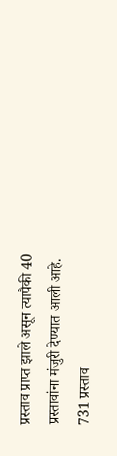प्रस्ताव प्राप्त झाले असून त्यापैकी 40 प्रस्तावांना मंजुरी देण्यात आली आहे. 731 प्रस्ताव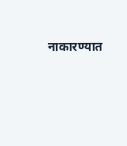नाकारण्यात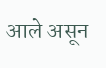आले असून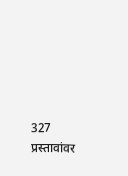327 प्रस्तावांवर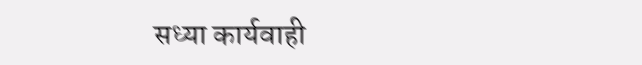सध्या कार्यवाही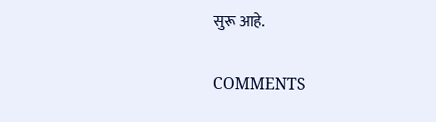सुरू आहे.

COMMENTS